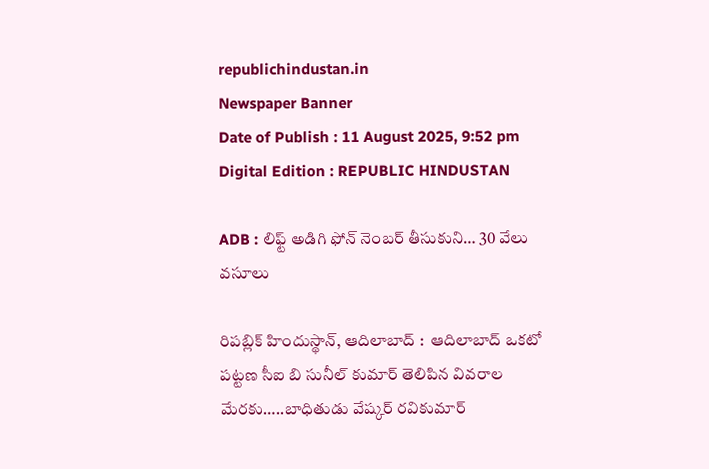republichindustan.in
Newspaper Banner
Date of Publish : 11 August 2025, 9:52 pm Digital Edition : REPUBLIC HINDUSTAN

ADB : లిఫ్ట్ అడిగి ఫోన్ నెంబర్ తీసుకుని… 30 వేలు వసూలు

రిపబ్లిక్ హిందుస్థాన్, ఆదిలాబాద్ :  ఆదిలాబాద్ ఒకటో పట్టణ సీఐ బి సునీల్ కుమార్ తెలిపిన వివరాల మేరకు…..బాధితుడు వేష్కర్ రవికుమార్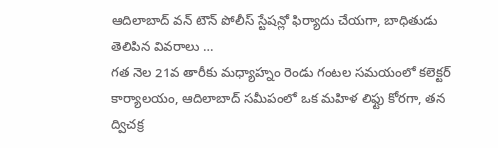ఆదిలాబాద్ వన్ టౌన్ పోలీస్ స్టేషన్లో ఫిర్యాదు చేయగా, బాధితుడు తెలిపిన వివరాలు …
గత నెల 21వ తారీకు మధ్యాహ్నం రెండు గంటల సమయంలో కలెక్టర్ కార్యాలయం, ఆదిలాబాద్ సమీపంలో ఒక మహిళ లిఫ్టు కోరగా, తన ద్విచక్ర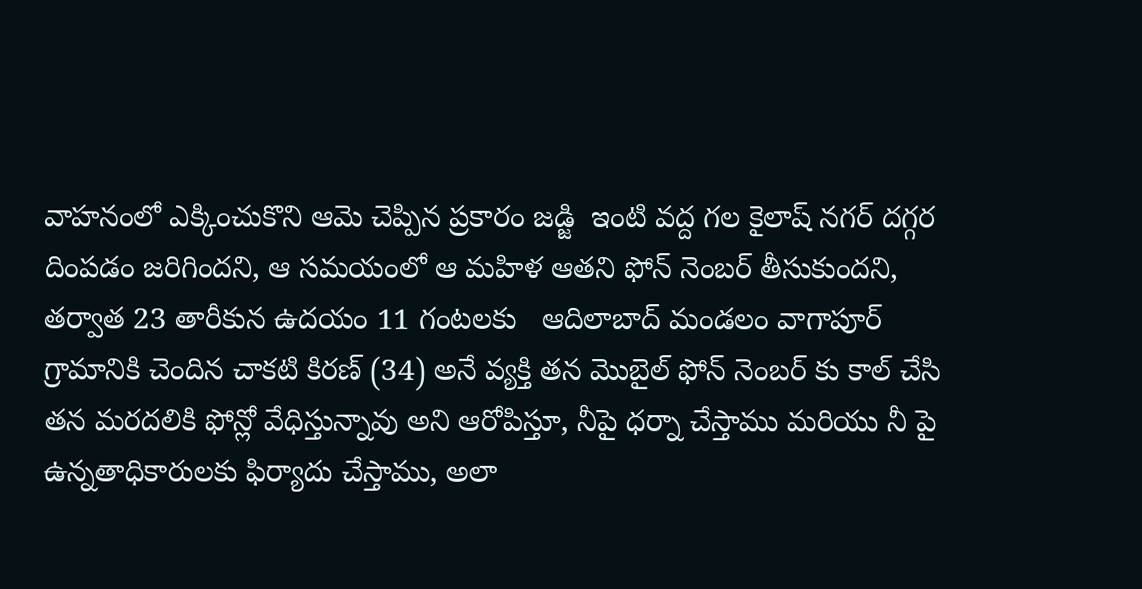వాహనంలో ఎక్కించుకొని ఆమె చెప్పిన ప్రకారం జడ్జి  ఇంటి వద్ద గల కైలాష్ నగర్ దగ్గర దింపడం జరిగిందని, ఆ సమయంలో ఆ మహిళ ఆతని ఫోన్ నెంబర్ తీసుకుందని, తర్వాత 23 తారీకున ఉదయం 11 గంటలకు   ఆదిలాబాద్ మండలం వాగాపూర్ గ్రామానికి చెందిన చాకటి కిరణ్ (34) అనే వ్యక్తి తన మొబైల్ ఫోన్ నెంబర్ కు కాల్ చేసి తన మరదలికి ఫోన్లో వేధిస్తున్నావు అని ఆరోపిస్తూ, నీపై ధర్నా చేస్తాము మరియు నీ పై ఉన్నతాధికారులకు ఫిర్యాదు చేస్తాము, అలా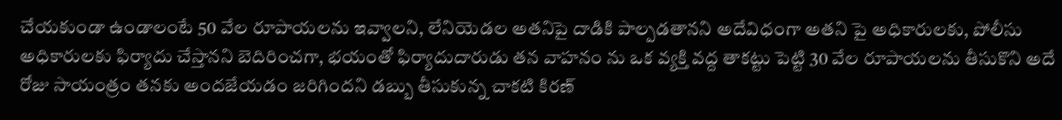చేయకుండా ఉండాలంటే 50 వేల రూపాయలను ఇవ్వాలని, లేనియెడల అతనిపై దాడికి పాల్పడతానని అదేవిధంగా అతని పై అధికారులకు, పోలీసు అధికారులకు ఫిర్యాదు చేస్తానని బెదిరించగా, భయంతో ఫిర్యాదుదారుడు తన వాహనం ను ఒక వ్యక్తి వద్ద తాకట్టు పెట్టి 30 వేల రూపాయలను తీసుకొని అదే రోజు సాయంత్రం తనకు అందజేయడం జరిగిందని డబ్బు తీసుకున్న చాకటి కిరణ్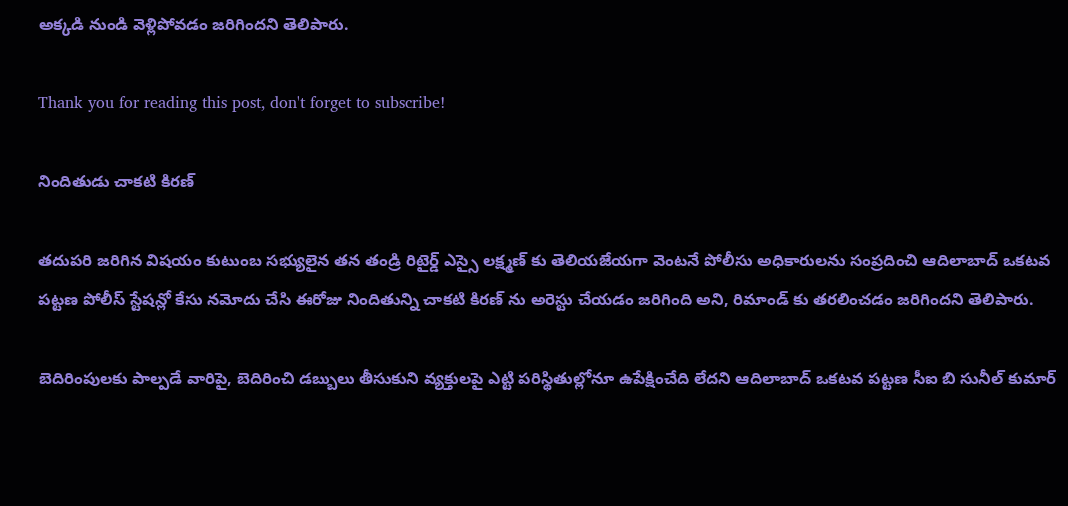అక్కడి నుండి వెళ్లిపోవడం జరిగిందని తెలిపారు.

Thank you for reading this post, don't forget to subscribe!

నిందితుడు చాకటి కిరణ్

తదుపరి జరిగిన విషయం కుటుంబ సభ్యులైన తన తండ్రి రిటైర్డ్ ఎస్సై లక్ష్మణ్ కు తెలియజేయగా వెంటనే పోలీసు అధికారులను సంప్రదించి ఆదిలాబాద్ ఒకటవ పట్టణ పోలీస్ స్టేషన్లో కేసు నమోదు చేసి ఈరోజు నిందితున్ని చాకటి కిరణ్ ను అరెస్టు చేయడం జరిగింది అని, రిమాండ్ కు తరలించడం జరిగిందని తెలిపారు.

బెదిరింపులకు పాల్పడే వారిపై, బెదిరించి డబ్బులు తీసుకుని వ్యక్తులపై ఎట్టి పరిస్థితుల్లోనూ ఉపేక్షించేది లేదని ఆదిలాబాద్ ఒకటవ పట్టణ సీఐ బి సునీల్ కుమార్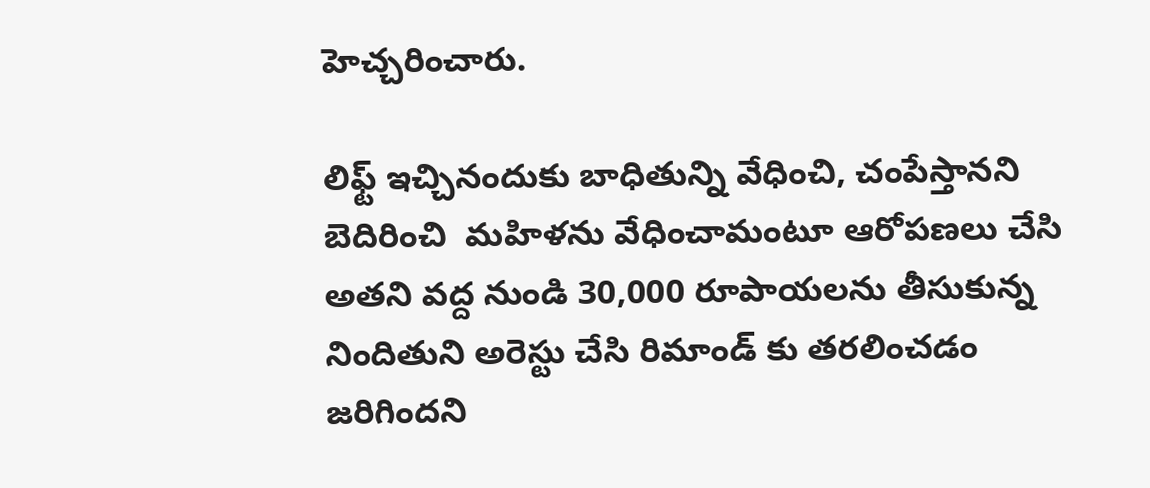హెచ్చరించారు.

లిఫ్ట్ ఇచ్చినందుకు బాధితున్ని వేధించి, చంపేస్తానని బెదిరించి  మహిళను వేధించామంటూ ఆరోపణలు చేసి అతని వద్ద నుండి 30,000 రూపాయలను తీసుకున్న నిందితుని అరెస్టు చేసి రిమాండ్ కు తరలించడం  జరిగిందని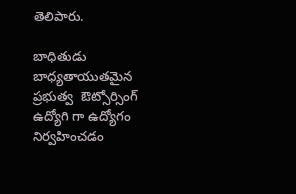తెలిపారు.

బాధితుడు బాధ్యతాయుతమైన ప్రభుత్వ  ఔట్సోర్సింగ్ ఉద్యోగి గా ఉద్యోగం నిర్వహించడం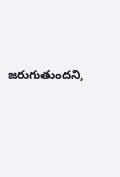జరుగుతుందని,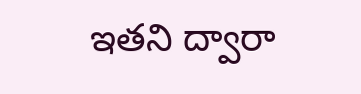ఇతని ద్వారా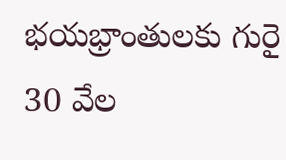భయభ్రాంతులకు గురై 30 వేల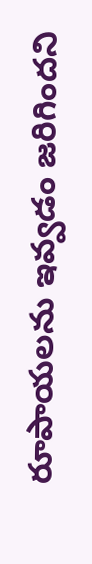రూపాయలను ఇవ్వడం జరిగిందని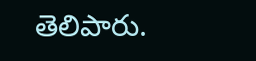తెలిపారు.